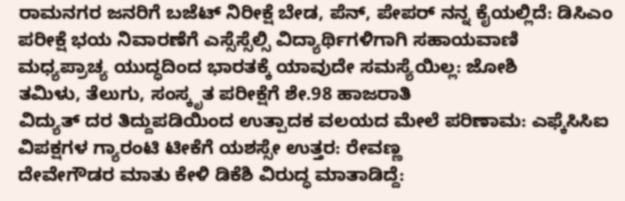ರಾಮನಗರ ಜನರಿಗೆ ಬಜೆಟ್ ನಿರೀಕ್ಷೆ ಬೇಡ, ಪೆನ್, ಪೇಪರ್ ನನ್ನ ಕೈಯಲ್ಲಿದೆ: ಡಿಸಿಎಂ
ಪರೀಕ್ಷೆ ಭಯ ನಿವಾರಣೆಗೆ ಎಸ್ಸೆಸ್ಸೆಲ್ಸಿ ವಿದ್ಯಾರ್ಥಿಗಳಿಗಾಗಿ ಸಹಾಯವಾಣಿ
ಮಧ್ಯಪ್ರಾಚ್ಯ ಯುದ್ಧದಿಂದ ಭಾರತಕ್ಕೆ ಯಾವುದೇ ಸಮಸ್ಯೆಯಿಲ್ಲ: ಜೋಶಿ
ತಮಿಳು, ತೆಲುಗು, ಸಂಸ್ಕೃತ ಪರೀಕ್ಷೆಗೆ ಶೇ.98 ಹಾಜರಾತಿ
ವಿದ್ಯುತ್ ದರ ತಿದ್ದುಪಡಿಯಿಂದ ಉತ್ಪಾದಕ ವಲಯದ ಮೇಲೆ ಪರಿಣಾಮ: ಎಫ್ಕೆಸಿಸಿಐ
ವಿಪಕ್ಷಗಳ ಗ್ಯಾರಂಟಿ ಟೀಕೆಗೆ ಯಶಸ್ಸೇ ಉತ್ತರ: ರೇವಣ್ಣ
ದೇವೇಗೌಡರ ಮಾತು ಕೇಳಿ ಡಿಕೆಶಿ ವಿರುದ್ಧ ಮಾತಾಡಿದ್ದೆ: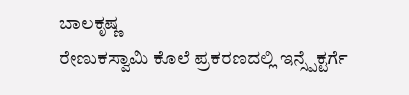ಬಾಲಕೃಷ್ಣ
ರೇಣುಕಸ್ವಾಮಿ ಕೊಲೆ ಪ್ರಕರಣದಲ್ಲಿ ಇನ್ಸ್ಪೆಕ್ಟರ್ಗೆ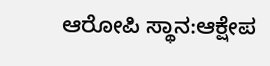ಆರೋಪಿ ಸ್ಥಾನ:ಆಕ್ಷೇಪ